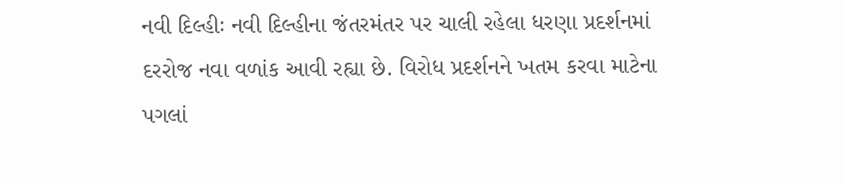નવી દિલ્હીઃ નવી દિલ્હીના જંતરમંતર પર ચાલી રહેલા ધરણા પ્રદર્શનમાં દરરોજ નવા વળાંક આવી રહ્યા છે. વિરોધ પ્રદર્શનને ખતમ કરવા માટેના પગલાં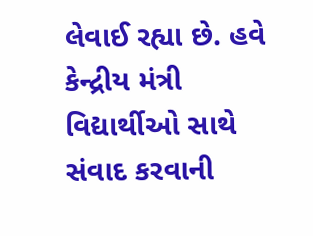લેવાઈ રહ્યા છે. હવે કેન્દ્રીય મંત્રી વિદ્યાર્થીઓ સાથે સંવાદ કરવાની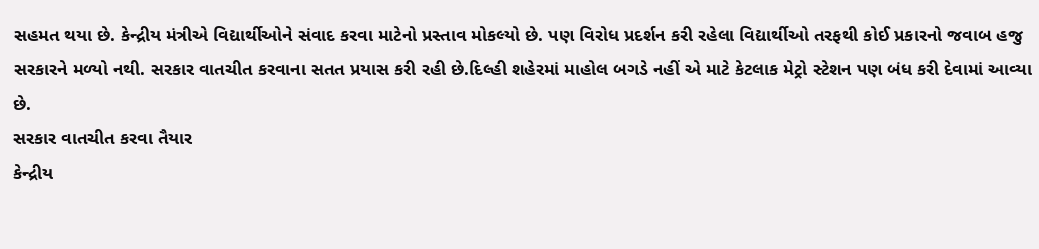સહમત થયા છે. કેન્દ્રીય મંત્રીએ વિદ્યાર્થીઓને સંવાદ કરવા માટેનો પ્રસ્તાવ મોકલ્યો છે. પણ વિરોધ પ્રદર્શન કરી રહેલા વિદ્યાર્થીઓ તરફથી કોઈ પ્રકારનો જવાબ હજુ સરકારને મળ્યો નથી. સરકાર વાતચીત કરવાના સતત પ્રયાસ કરી રહી છે.દિલ્હી શહેરમાં માહોલ બગડે નહીં એ માટે કેટલાક મેટ્રો સ્ટેશન પણ બંધ કરી દેવામાં આવ્યા છે.
સરકાર વાતચીત કરવા તૈયાર
કેન્દ્રીય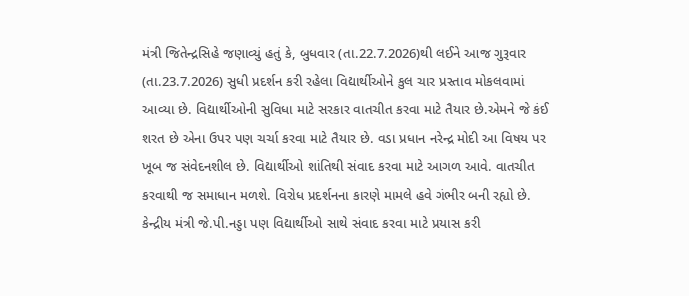મંત્રી જિતેન્દ્રસિહે જણાવ્યું હતું કે, બુધવાર (તા.22.7.2026)થી લઈને આજ ગુરૂવાર (તા.23.7.2026) સુધી પ્રદર્શન કરી રહેલા વિદ્યાર્થીઓને કુલ ચાર પ્રસ્તાવ મોકલવામાં આવ્યા છે. વિદ્યાર્થીઓની સુવિધા માટે સરકાર વાતચીત કરવા માટે તૈયાર છે.એમને જે કંઈ શરત છે એના ઉપર પણ ચર્ચા કરવા માટે તૈયાર છે. વડા પ્રધાન નરેન્દ્ર મોદી આ વિષય પર ખૂબ જ સંવેદનશીલ છે. વિદ્યાર્થીઓ શાંતિથી સંવાદ કરવા માટે આગળ આવે. વાતચીત કરવાથી જ સમાધાન મળશે. વિરોધ પ્રદર્શનના કારણે મામલે હવે ગંભીર બની રહ્યો છે. કેન્દ્રીય મંત્રી જે.પી.નડ્ડા પણ વિદ્યાર્થીઓ સાથે સંવાદ કરવા માટે પ્રયાસ કરી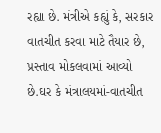રહ્યા છે. મંત્રીએ કહ્યું કે, સરકાર વાતચીત કરવા માટે તૈયાર છે, પ્રસ્તાવ મોકલવામાં આવ્યો છે.ઘર કે મંત્રાલયમાં-વાતચીત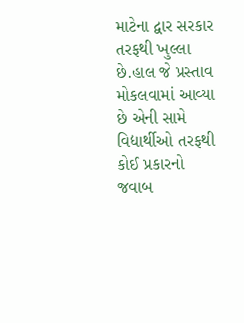માટેના દ્વાર સરકાર તરફથી ખુલ્લા છે.હાલ જે પ્રસ્તાવ મોકલવામાં આવ્યા છે એની સામે વિદ્યાર્થીઓ તરફથી કોઈ પ્રકારનો જવાબ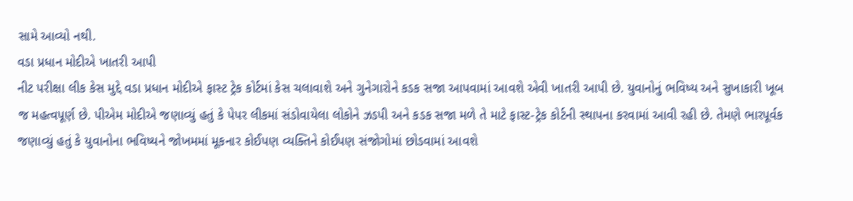સામે આવ્યો નથી.
વડા પ્રધાન મોદીએ ખાતરી આપી
નીટ પરીક્ષા લીક કેસ મુદ્દે વડા પ્રધાન મોદીએ ફાસ્ટ ટ્રેક કોર્ટમાં કેસ ચલાવાશે અને ગુનેગારોને કડક સજા આપવામાં આવશે એવી ખાતરી આપી છે. યુવાનોનું ભવિષ્ય અને સુખાકારી ખૂબ જ મહત્વપૂર્ણ છે. પીએમ મોદીએ જણાવ્યું હતું કે પેપર લીકમાં સંડોવાયેલા લોકોને ઝડપી અને કડક સજા મળે તે માટે ફાસ્ટ-ટ્રેક કોર્ટની સ્થાપના કરવામાં આવી રહી છે. તેમણે ભારપૂર્વક જણાવ્યું હતું કે યુવાનોના ભવિષ્યને જોખમમાં મૂકનાર કોઈપણ વ્યક્તિને કોઈપણ સંજોગોમાં છોડવામાં આવશે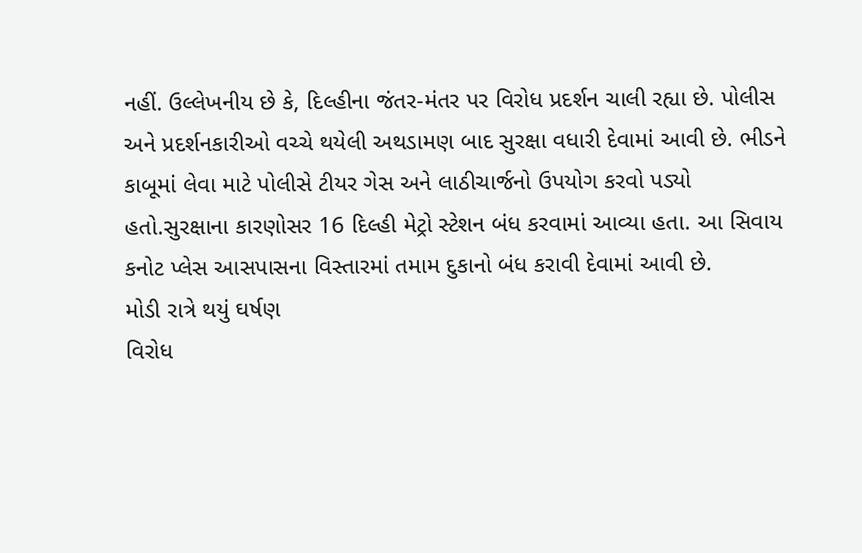નહીં. ઉલ્લેખનીય છે કે, દિલ્હીના જંતર-મંતર પર વિરોધ પ્રદર્શન ચાલી રહ્યા છે. પોલીસ અને પ્રદર્શનકારીઓ વચ્ચે થયેલી અથડામણ બાદ સુરક્ષા વધારી દેવામાં આવી છે. ભીડને કાબૂમાં લેવા માટે પોલીસે ટીયર ગેસ અને લાઠીચાર્જનો ઉપયોગ કરવો પડ્યો હતો.સુરક્ષાના કારણોસર 16 દિલ્હી મેટ્રો સ્ટેશન બંધ કરવામાં આવ્યા હતા. આ સિવાય કનોટ પ્લેસ આસપાસના વિસ્તારમાં તમામ દુકાનો બંધ કરાવી દેવામાં આવી છે.
મોડી રાત્રે થયું ઘર્ષણ
વિરોધ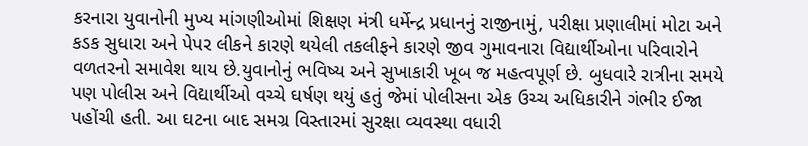કરનારા યુવાનોની મુખ્ય માંગણીઓમાં શિક્ષણ મંત્રી ધર્મેન્દ્ર પ્રધાનનું રાજીનામું, પરીક્ષા પ્રણાલીમાં મોટા અને કડક સુધારા અને પેપર લીકને કારણે થયેલી તકલીફને કારણે જીવ ગુમાવનારા વિદ્યાર્થીઓના પરિવારોને વળતરનો સમાવેશ થાય છે.યુવાનોનું ભવિષ્ય અને સુખાકારી ખૂબ જ મહત્વપૂર્ણ છે. બુધવારે રાત્રીના સમયે પણ પોલીસ અને વિદ્યાર્થીઓ વચ્ચે ઘર્ષણ થયું હતું જેમાં પોલીસના એક ઉચ્ચ અધિકારીને ગંભીર ઈજા પહોંચી હતી. આ ઘટના બાદ સમગ્ર વિસ્તારમાં સુરક્ષા વ્યવસ્થા વધારી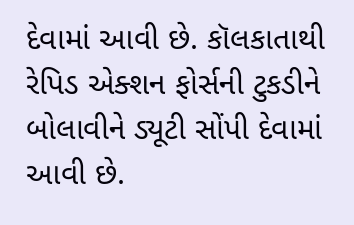દેવામાં આવી છે. કૉલકાતાથી રેપિડ એક્શન ફોર્સની ટુકડીને બોલાવીને ડ્યૂટી સોંપી દેવામાં આવી છે.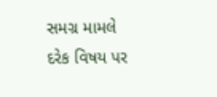સમગ્ર મામલે દરેક વિષય પર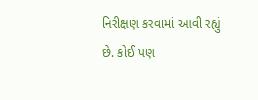નિરીક્ષણ કરવામાં આવી રહ્યું છે. કોઈ પણ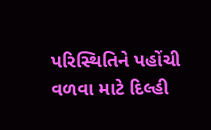પરિસ્થિતિને પહોંચી વળવા માટે દિલ્હી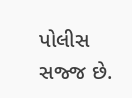પોલીસ સજ્જ છે.